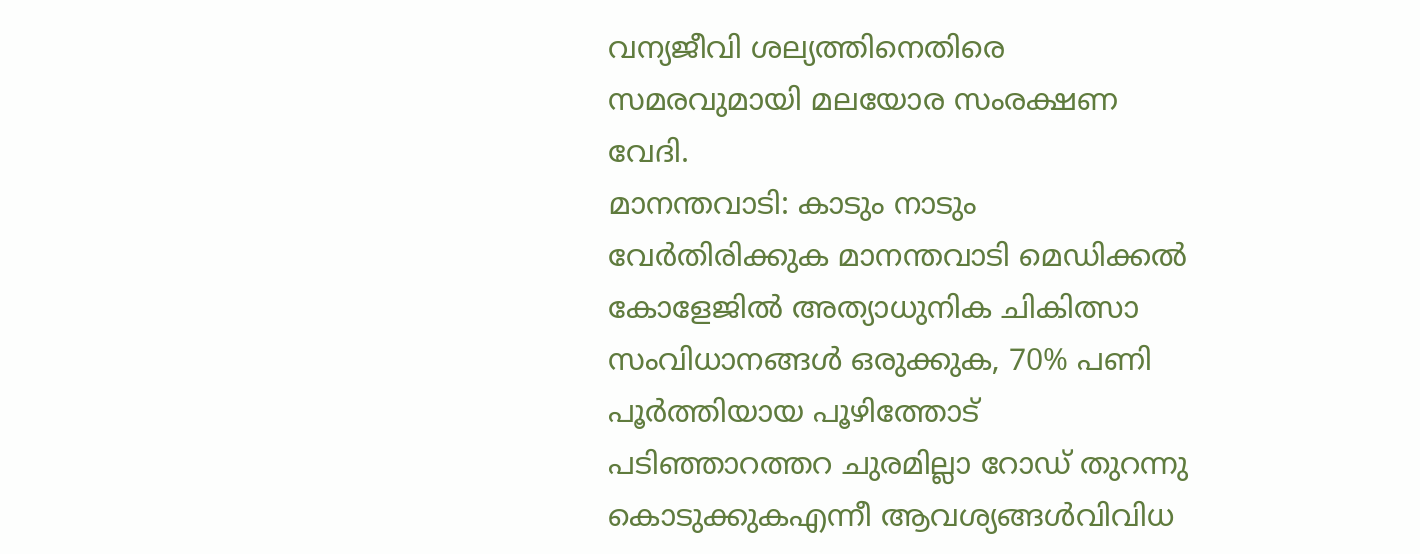വന്യജീവി ശല്യത്തിനെതിരെ സമരവുമായി മലയോര സംരക്ഷണ വേദി.
മാനന്തവാടി: കാടും നാടും വേർതിരിക്കുക മാനന്തവാടി മെഡിക്കൽ കോളേജിൽ അത്യാധുനിക ചികിത്സാ സംവിധാനങ്ങൾ ഒരുക്കുക, 70% പണി പൂർത്തിയായ പൂഴിത്തോട് പടിഞ്ഞാറത്തറ ചുരമില്ലാ റോഡ് തുറന്നു കൊടുക്കുകഎന്നീ ആവശ്യങ്ങൾവിവിധ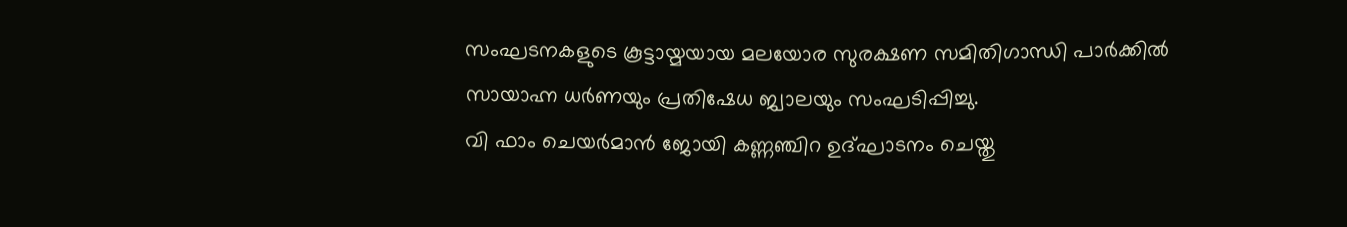സംഘടനകളുടെ കൂട്ടായ്മയായ മലയോര സുരക്ഷണ സമിതിഗാന്ധി പാർക്കിൽ സായാഹ്ന ധർണയും പ്രതിഷേധ ജ്വാലയും സംഘടിപ്പിച്ചു.
വി ഫാം ചെയർമാൻ ജോയി കണ്ണഞ്ചിറ ഉദ്ഘാടനം ചെയ്തു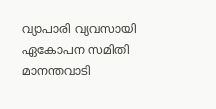വ്യാപാരി വ്യവസായി ഏകോപന സമിതി മാനന്തവാടി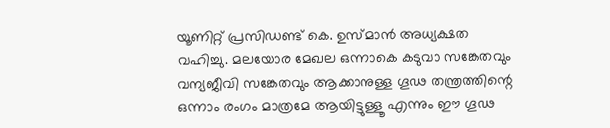യൂണിറ്റ് പ്രസിഡണ്ട് കെ. ഉസ്മാൻ അധ്യക്ഷത വഹിച്ചു. മലയോര മേഖല ഒന്നാകെ കടുവാ സങ്കേതവും വന്യജീവി സങ്കേതവും ആക്കാനുള്ള ഗൂഢ തന്ത്രത്തിന്റെ ഒന്നാം രംഗം മാത്രമേ ആയിട്ടുള്ളൂ എന്നും ഈ ഗൂഢ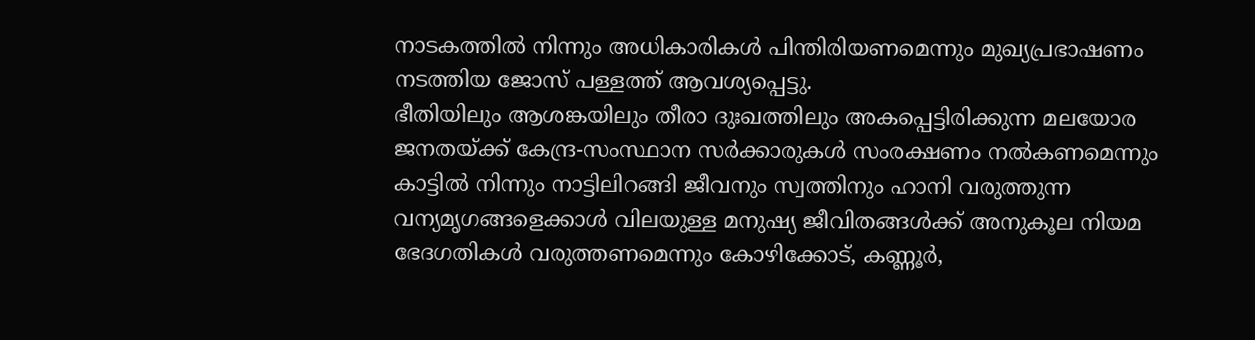നാടകത്തിൽ നിന്നും അധികാരികൾ പിന്തിരിയണമെന്നും മുഖ്യപ്രഭാഷണം നടത്തിയ ജോസ് പള്ളത്ത് ആവശ്യപ്പെട്ടു.
ഭീതിയിലും ആശങ്കയിലും തീരാ ദുഃഖത്തിലും അകപ്പെട്ടിരിക്കുന്ന മലയോര ജനതയ്ക്ക് കേന്ദ്ര-സംസ്ഥാന സർക്കാരുകൾ സംരക്ഷണം നൽകണമെന്നും കാട്ടിൽ നിന്നും നാട്ടിലിറങ്ങി ജീവനും സ്വത്തിനും ഹാനി വരുത്തുന്ന വന്യമൃഗങ്ങളെക്കാൾ വിലയുള്ള മനുഷ്യ ജീവിതങ്ങൾക്ക് അനുകൂല നിയമ ഭേദഗതികൾ വരുത്തണമെന്നും കോഴിക്കോട്, കണ്ണൂർ,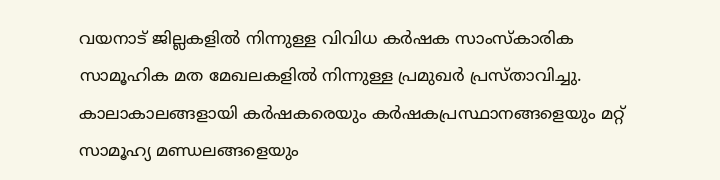വയനാട് ജില്ലകളിൽ നിന്നുള്ള വിവിധ കർഷക സാംസ്കാരിക സാമൂഹിക മത മേഖലകളിൽ നിന്നുള്ള പ്രമുഖർ പ്രസ്താവിച്ചു.
കാലാകാലങ്ങളായി കർഷകരെയും കർഷകപ്രസ്ഥാനങ്ങളെയും മറ്റ് സാമൂഹ്യ മണ്ഡലങ്ങളെയും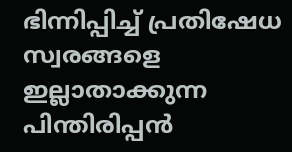ഭിന്നിപ്പിച്ച് പ്രതിഷേധ സ്വരങ്ങളെ ഇല്ലാതാക്കുന്ന പിന്തിരിപ്പൻ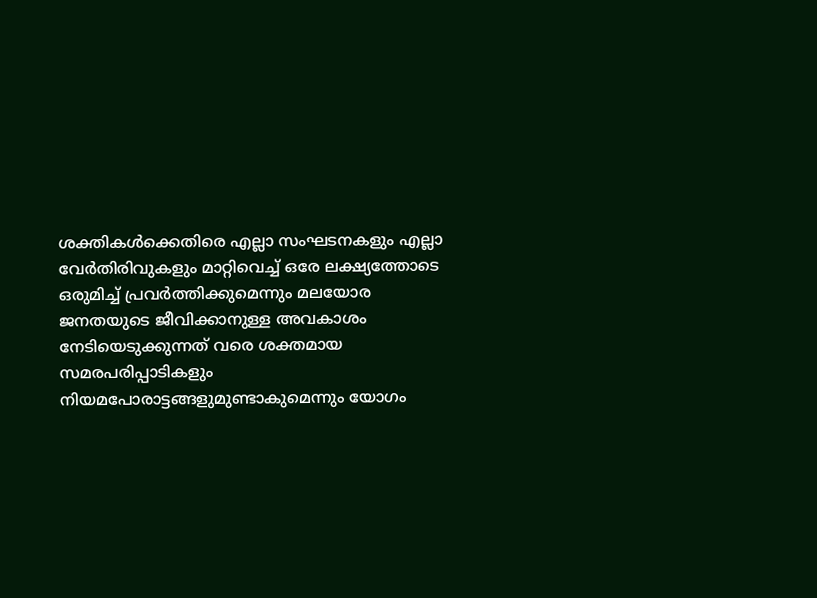ശക്തികൾക്കെതിരെ എല്ലാ സംഘടനകളും എല്ലാ വേർതിരിവുകളും മാറ്റിവെച്ച് ഒരേ ലക്ഷ്യത്തോടെ ഒരുമിച്ച് പ്രവർത്തിക്കുമെന്നും മലയോര ജനതയുടെ ജീവിക്കാനുള്ള അവകാശം നേടിയെടുക്കുന്നത് വരെ ശക്തമായ സമരപരിപ്പാടികളും നിയമപോരാട്ടങ്ങളുമുണ്ടാകുമെന്നും യോഗം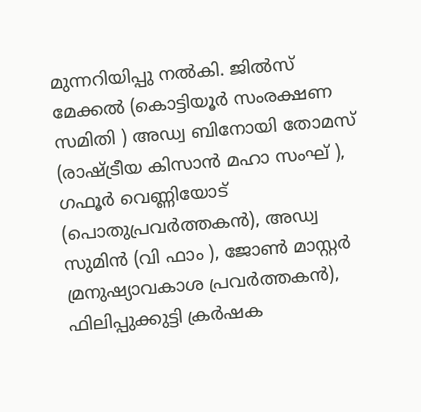മുന്നറിയിപ്പു നൽകി. ജിൽസ് മേക്കൽ (കൊട്ടിയൂർ സംരക്ഷണ സമിതി ) അഡ്വ ബിനോയി തോമസ് (രാഷ്ട്രീയ കിസാൻ മഹാ സംഘ് ), ഗഫൂർ വെണ്ണിയോട് (പൊതുപ്രവർത്തകൻ), അഡ്വ സുമിൻ (വി ഫാം ), ജോൺ മാസ്റ്റർ മ്രനുഷ്യാവകാശ പ്രവർത്തകൻ), ഫിലിപ്പുക്കുട്ടി ക്രർഷക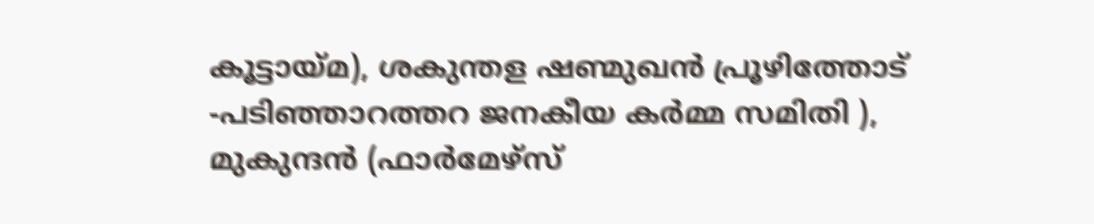കൂട്ടായ്മ), ശകുന്തള ഷണ്മുഖൻ പ്രൂഴിത്തോട് -പടിഞ്ഞാറത്തറ ജനകീയ കർമ്മ സമിതി ), മുകുന്ദൻ (ഫാർമേഴ്സ്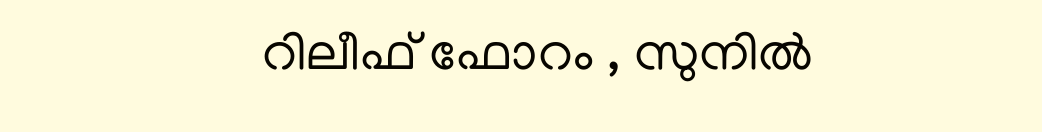റിലീഫ് ഫോറം , സുനിൽ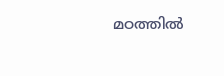മഠത്തിൽ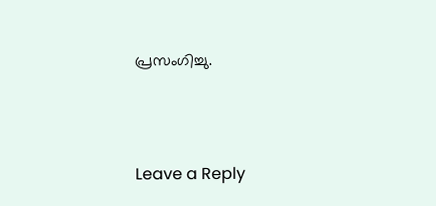പ്രസംഗിച്ചു.





Leave a Reply